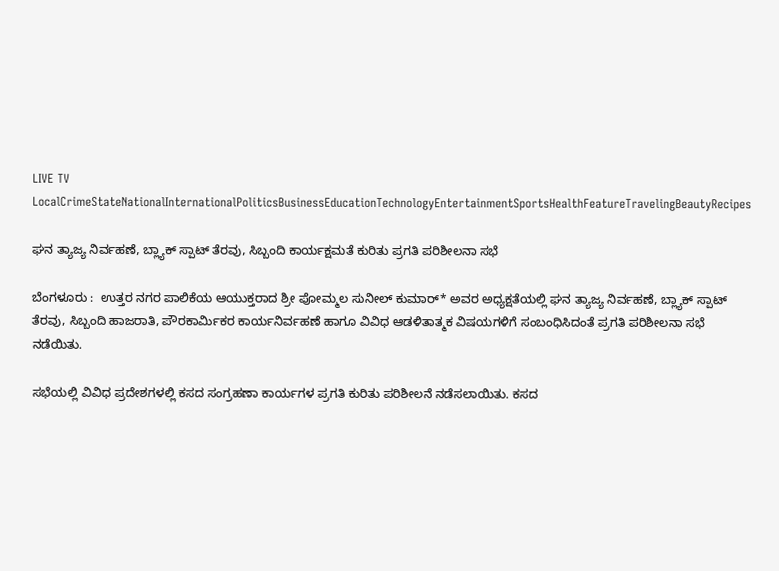LIVE TV LocalCrimeStateNationalInternationalPoliticsBusinessEducationTechnologyEntertainmentSportsHealthFeatureTravelingBeautyRecipes

ಘನ ತ್ಯಾಜ್ಯ ನಿರ್ವಹಣೆ, ಬ್ಲ್ಯಾಕ್ ಸ್ಪಾಟ್ ತೆರವು, ಸಿಬ್ಬಂದಿ ಕಾರ್ಯಕ್ಷಮತೆ ಕುರಿತು ಪ್ರಗತಿ ಪರಿಶೀಲನಾ ಸಭೆ

ಬೆಂಗಳೂರು :  ಉತ್ತರ ನಗರ ಪಾಲಿಕೆಯ ಆಯುಕ್ತರಾದ ಶ್ರೀ ಪೋಮ್ಮಲ ಸುನೀಲ್ ಕುಮಾರ್* ಅವರ ಅಧ್ಯಕ್ಷತೆಯಲ್ಲಿ ಘನ ತ್ಯಾಜ್ಯ ನಿರ್ವಹಣೆ, ಬ್ಲ್ಯಾಕ್ ಸ್ಪಾಟ್ ತೆರವು, ಸಿಬ್ಬಂದಿ ಹಾಜರಾತಿ, ಪೌರಕಾರ್ಮಿಕರ ಕಾರ್ಯನಿರ್ವಹಣೆ ಹಾಗೂ ವಿವಿಧ ಆಡಳಿತಾತ್ಮಕ ವಿಷಯಗಳಿಗೆ ಸಂಬಂಧಿಸಿದಂತೆ ಪ್ರಗತಿ ಪರಿಶೀಲನಾ ಸಭೆ ನಡೆಯಿತು.

ಸಭೆಯಲ್ಲಿ ವಿವಿಧ ಪ್ರದೇಶಗಳಲ್ಲಿ ಕಸದ ಸಂಗ್ರಹಣಾ ಕಾರ್ಯಗಳ ಪ್ರಗತಿ ಕುರಿತು ಪರಿಶೀಲನೆ ನಡೆಸಲಾಯಿತು. ಕಸದ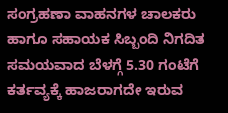ಸಂಗ್ರಹಣಾ ವಾಹನಗಳ ಚಾಲಕರು ಹಾಗೂ ಸಹಾಯಕ ಸಿಬ್ಬಂದಿ ನಿಗದಿತ ಸಮಯವಾದ ಬೆಳಗ್ಗೆ 5.30 ಗಂಟೆಗೆ ಕರ್ತವ್ಯಕ್ಕೆ ಹಾಜರಾಗದೇ ಇರುವ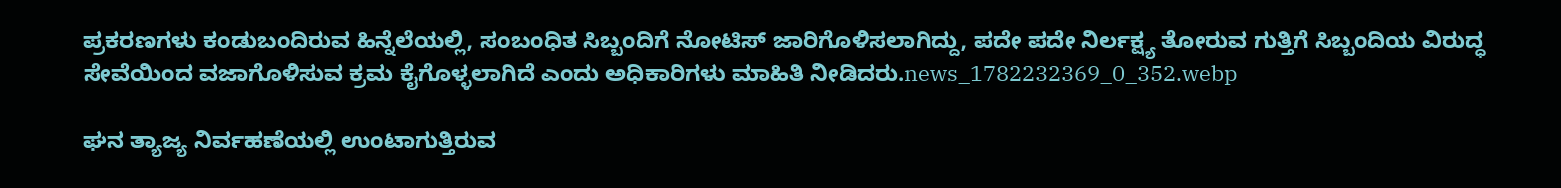ಪ್ರಕರಣಗಳು ಕಂಡುಬಂದಿರುವ ಹಿನ್ನೆಲೆಯಲ್ಲಿ, ಸಂಬಂಧಿತ ಸಿಬ್ಬಂದಿಗೆ ನೋಟಿಸ್ ಜಾರಿಗೊಳಿಸಲಾಗಿದ್ದು, ಪದೇ ಪದೇ ನಿರ್ಲಕ್ಷ್ಯ ತೋರುವ ಗುತ್ತಿಗೆ ಸಿಬ್ಬಂದಿಯ ವಿರುದ್ಧ ಸೇವೆಯಿಂದ ವಜಾಗೊಳಿಸುವ ಕ್ರಮ ಕೈಗೊಳ್ಳಲಾಗಿದೆ ಎಂದು ಅಧಿಕಾರಿಗಳು ಮಾಹಿತಿ ನೀಡಿದರು.news_1782232369_0_352.webp

ಘನ ತ್ಯಾಜ್ಯ ನಿರ್ವಹಣೆಯಲ್ಲಿ ಉಂಟಾಗುತ್ತಿರುವ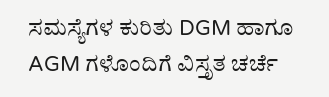ಸಮಸ್ಯೆಗಳ ಕುರಿತು DGM ಹಾಗೂ AGM ಗಳೊಂದಿಗೆ ವಿಸ್ತೃತ ಚರ್ಚೆ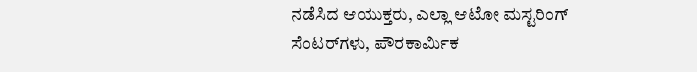ನಡೆಸಿದ ಆಯುಕ್ತರು, ಎಲ್ಲಾ ಆಟೋ ಮಸ್ಟರಿಂಗ್ ಸೆಂಟರ್‌ಗಳು, ಪೌರಕಾರ್ಮಿಕ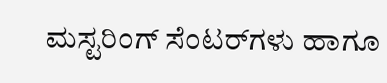ಮಸ್ಟರಿಂಗ್ ಸೆಂಟರ್‌ಗಳು ಹಾಗೂ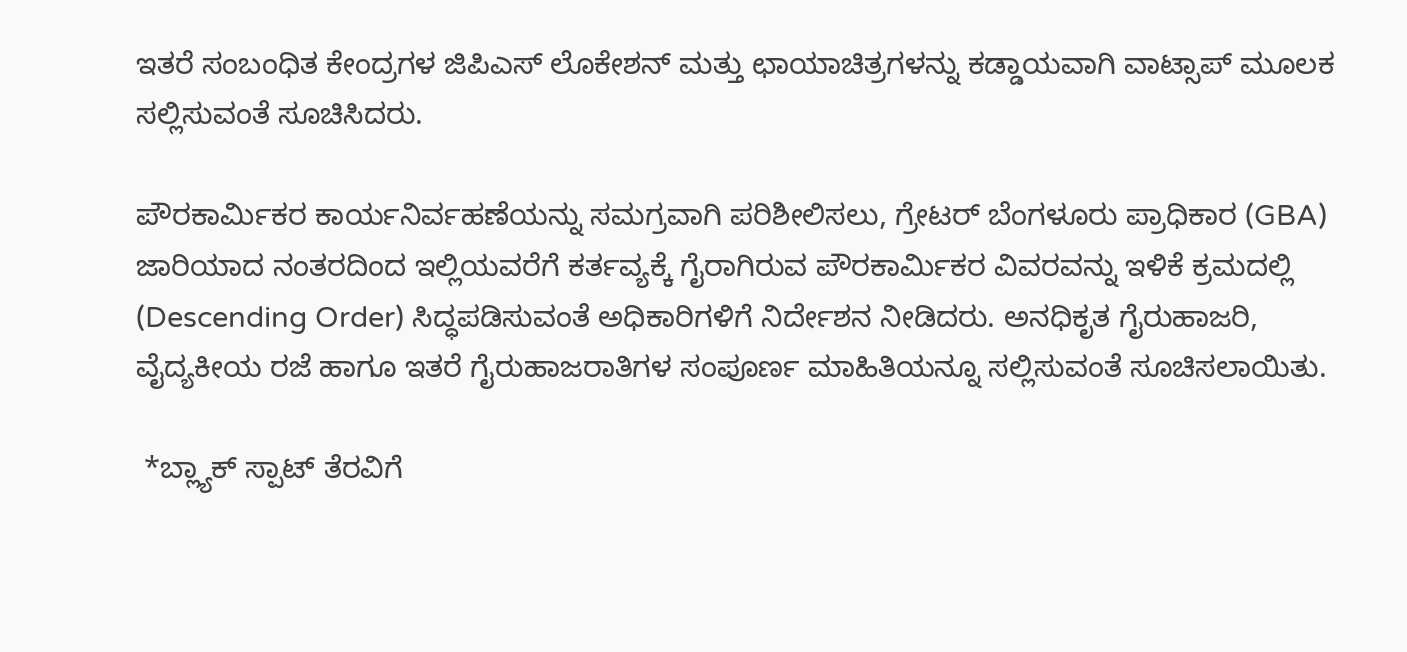ಇತರೆ ಸಂಬಂಧಿತ ಕೇಂದ್ರಗಳ ಜಿಪಿಎಸ್ ಲೊಕೇಶನ್ ಮತ್ತು ಛಾಯಾಚಿತ್ರಗಳನ್ನು ಕಡ್ಡಾಯವಾಗಿ ವಾಟ್ಸಾಪ್ ಮೂಲಕ ಸಲ್ಲಿಸುವಂತೆ ಸೂಚಿಸಿದರು.

ಪೌರಕಾರ್ಮಿಕರ ಕಾರ್ಯನಿರ್ವಹಣೆಯನ್ನು ಸಮಗ್ರವಾಗಿ ಪರಿಶೀಲಿಸಲು, ಗ್ರೇಟರ್ ಬೆಂಗಳೂರು ಪ್ರಾಧಿಕಾರ (GBA) ಜಾರಿಯಾದ ನಂತರದಿಂದ ಇಲ್ಲಿಯವರೆಗೆ ಕರ್ತವ್ಯಕ್ಕೆ ಗೈರಾಗಿರುವ ಪೌರಕಾರ್ಮಿಕರ ವಿವರವನ್ನು ಇಳಿಕೆ ಕ್ರಮದಲ್ಲಿ (Descending Order) ಸಿದ್ಧಪಡಿಸುವಂತೆ ಅಧಿಕಾರಿಗಳಿಗೆ ನಿರ್ದೇಶನ ನೀಡಿದರು. ಅನಧಿಕೃತ ಗೈರುಹಾಜರಿ, ವೈದ್ಯಕೀಯ ರಜೆ ಹಾಗೂ ಇತರೆ ಗೈರುಹಾಜರಾತಿಗಳ ಸಂಪೂರ್ಣ ಮಾಹಿತಿಯನ್ನೂ ಸಲ್ಲಿಸುವಂತೆ ಸೂಚಿಸಲಾಯಿತು.

 *ಬ್ಲ್ಯಾಕ್ ಸ್ಪಾಟ್ ತೆರವಿಗೆ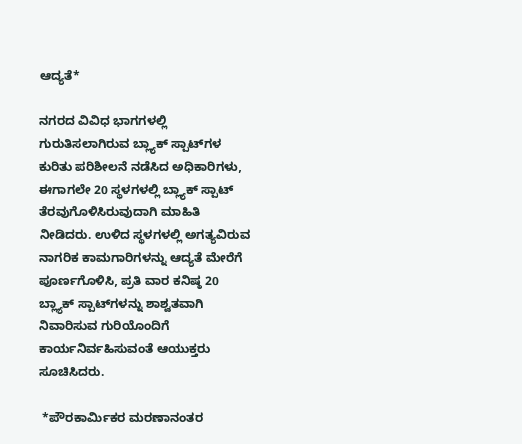ಆದ್ಯತೆ*

ನಗರದ ವಿವಿಧ ಭಾಗಗಳಲ್ಲಿ ಗುರುತಿಸಲಾಗಿರುವ ಬ್ಲ್ಯಾಕ್ ಸ್ಪಾಟ್‌ಗಳ ಕುರಿತು ಪರಿಶೀಲನೆ ನಡೆಸಿದ ಅಧಿಕಾರಿಗಳು, ಈಗಾಗಲೇ 20 ಸ್ಥಳಗಳಲ್ಲಿ ಬ್ಲ್ಯಾಕ್ ಸ್ಪಾಟ್ ತೆರವುಗೊಳಿಸಿರುವುದಾಗಿ ಮಾಹಿತಿ ನೀಡಿದರು. ಉಳಿದ ಸ್ಥಳಗಳಲ್ಲಿ ಅಗತ್ಯವಿರುವ ನಾಗರಿಕ ಕಾಮಗಾರಿಗಳನ್ನು ಆದ್ಯತೆ ಮೇರೆಗೆ ಪೂರ್ಣಗೊಳಿಸಿ, ಪ್ರತಿ ವಾರ ಕನಿಷ್ಠ 20 ಬ್ಲ್ಯಾಕ್ ಸ್ಪಾಟ್‌ಗಳನ್ನು ಶಾಶ್ವತವಾಗಿ ನಿವಾರಿಸುವ ಗುರಿಯೊಂದಿಗೆ ಕಾರ್ಯನಿರ್ವಹಿಸುವಂತೆ ಆಯುಕ್ತರು ಸೂಚಿಸಿದರು.

 *ಪೌರಕಾರ್ಮಿಕರ ಮರಣಾನಂತರ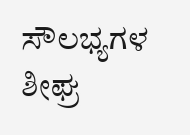ಸೌಲಭ್ಯಗಳ ಶೀಘ್ರ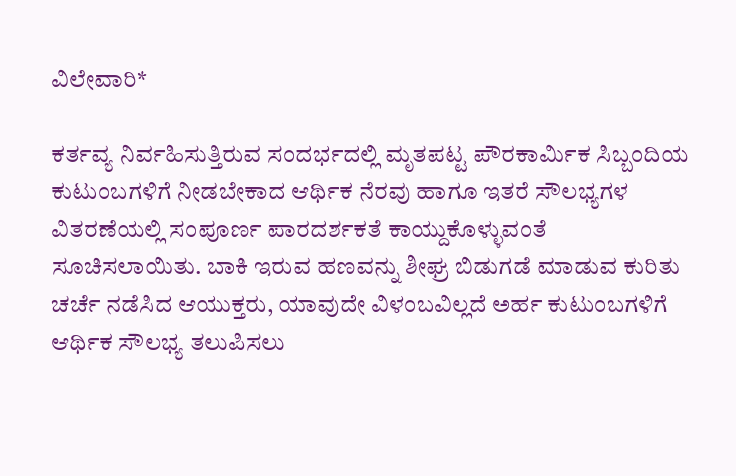ವಿಲೇವಾರಿ*

ಕರ್ತವ್ಯ ನಿರ್ವಹಿಸುತ್ತಿರುವ ಸಂದರ್ಭದಲ್ಲಿ ಮೃತಪಟ್ಟ ಪೌರಕಾರ್ಮಿಕ ಸಿಬ್ಬಂದಿಯ ಕುಟುಂಬಗಳಿಗೆ ನೀಡಬೇಕಾದ ಆರ್ಥಿಕ ನೆರವು ಹಾಗೂ ಇತರೆ ಸೌಲಭ್ಯಗಳ ವಿತರಣೆಯಲ್ಲಿ ಸಂಪೂರ್ಣ ಪಾರದರ್ಶಕತೆ ಕಾಯ್ದುಕೊಳ್ಳುವಂತೆ ಸೂಚಿಸಲಾಯಿತು. ಬಾಕಿ ಇರುವ ಹಣವನ್ನು ಶೀಘ್ರ ಬಿಡುಗಡೆ ಮಾಡುವ ಕುರಿತು ಚರ್ಚೆ ನಡೆಸಿದ ಆಯುಕ್ತರು, ಯಾವುದೇ ವಿಳಂಬವಿಲ್ಲದೆ ಅರ್ಹ ಕುಟುಂಬಗಳಿಗೆ ಆರ್ಥಿಕ ಸೌಲಭ್ಯ ತಲುಪಿಸಲು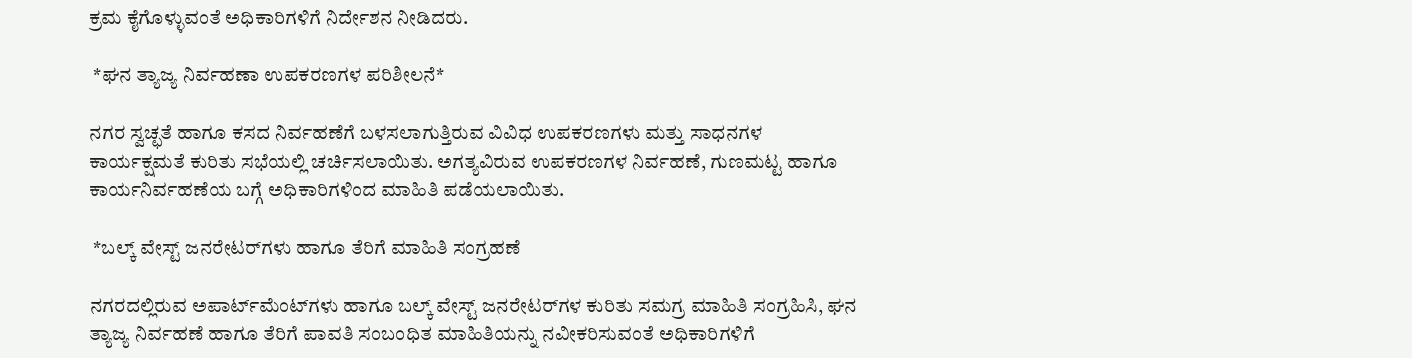ಕ್ರಮ ಕೈಗೊಳ್ಳುವಂತೆ ಅಧಿಕಾರಿಗಳಿಗೆ ನಿರ್ದೇಶನ ನೀಡಿದರು.

 *ಘನ ತ್ಯಾಜ್ಯ ನಿರ್ವಹಣಾ ಉಪಕರಣಗಳ ಪರಿಶೀಲನೆ*

ನಗರ ಸ್ವಚ್ಛತೆ ಹಾಗೂ ಕಸದ ನಿರ್ವಹಣೆಗೆ ಬಳಸಲಾಗುತ್ತಿರುವ ವಿವಿಧ ಉಪಕರಣಗಳು ಮತ್ತು ಸಾಧನಗಳ ಕಾರ್ಯಕ್ಷಮತೆ ಕುರಿತು ಸಭೆಯಲ್ಲಿ ಚರ್ಚಿಸಲಾಯಿತು. ಅಗತ್ಯವಿರುವ ಉಪಕರಣಗಳ ನಿರ್ವಹಣೆ, ಗುಣಮಟ್ಟ ಹಾಗೂ ಕಾರ್ಯನಿರ್ವಹಣೆಯ ಬಗ್ಗೆ ಅಧಿಕಾರಿಗಳಿಂದ ಮಾಹಿತಿ ಪಡೆಯಲಾಯಿತು.

 *ಬಲ್ಕ್ ವೇಸ್ಟ್ ಜನರೇಟರ್‌ಗಳು ಹಾಗೂ ತೆರಿಗೆ ಮಾಹಿತಿ ಸಂಗ್ರಹಣೆ

ನಗರದಲ್ಲಿರುವ ಅಪಾರ್ಟ್‌ಮೆಂಟ್‌ಗಳು ಹಾಗೂ ಬಲ್ಕ್ ವೇಸ್ಟ್ ಜನರೇಟರ್‌ಗಳ ಕುರಿತು ಸಮಗ್ರ ಮಾಹಿತಿ ಸಂಗ್ರಹಿಸಿ, ಘನ ತ್ಯಾಜ್ಯ ನಿರ್ವಹಣೆ ಹಾಗೂ ತೆರಿಗೆ ಪಾವತಿ ಸಂಬಂಧಿತ ಮಾಹಿತಿಯನ್ನು ನವೀಕರಿಸುವಂತೆ ಅಧಿಕಾರಿಗಳಿಗೆ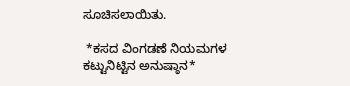ಸೂಚಿಸಲಾಯಿತು.

 *ಕಸದ ವಿಂಗಡಣೆ ನಿಯಮಗಳ ಕಟ್ಟುನಿಟ್ಟಿನ ಅನುಷ್ಠಾನ*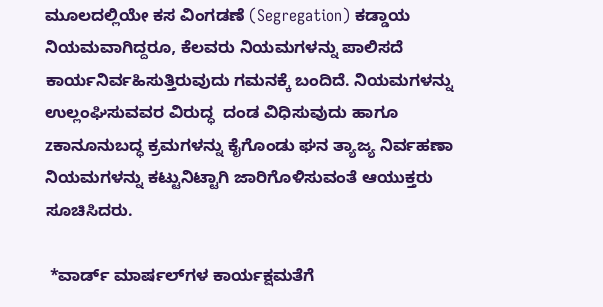ಮೂಲದಲ್ಲಿಯೇ ಕಸ ವಿಂಗಡಣೆ (Segregation) ಕಡ್ಡಾಯ ನಿಯಮವಾಗಿದ್ದರೂ, ಕೆಲವರು ನಿಯಮಗಳನ್ನು ಪಾಲಿಸದೆ ಕಾರ್ಯನಿರ್ವಹಿಸುತ್ತಿರುವುದು ಗಮನಕ್ಕೆ ಬಂದಿದೆ. ನಿಯಮಗಳನ್ನು ಉಲ್ಲಂಘಿಸುವವರ ವಿರುದ್ಧ  ದಂಡ ವಿಧಿಸುವುದು ಹಾಗೂ zಕಾನೂನುಬದ್ಧ ಕ್ರಮಗಳನ್ನು ಕೈಗೊಂಡು ಘನ ತ್ಯಾಜ್ಯ ನಿರ್ವಹಣಾ ನಿಯಮಗಳನ್ನು ಕಟ್ಟುನಿಟ್ಟಾಗಿ ಜಾರಿಗೊಳಿಸುವಂತೆ ಆಯುಕ್ತರು ಸೂಚಿಸಿದರು.

 *ವಾರ್ಡ್ ಮಾರ್ಷಲ್‌ಗಳ ಕಾರ್ಯಕ್ಷಮತೆಗೆ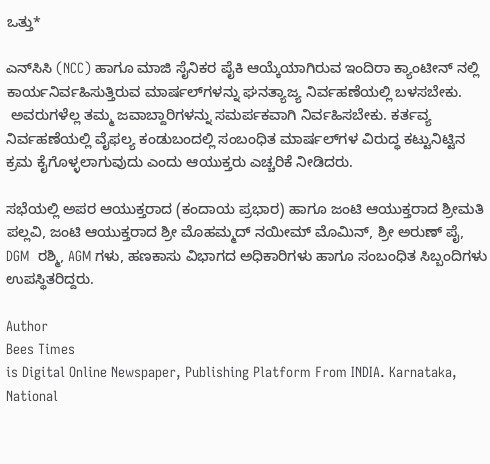ಒತ್ತು*

ಎನ್‌ಸಿಸಿ (NCC) ಹಾಗೂ ಮಾಜಿ ಸೈನಿಕರ ಪೈಕಿ ಆಯ್ಕೆಯಾಗಿರುವ ಇಂದಿರಾ ಕ್ಯಾಂಟೀನ್ ನಲ್ಲಿ ಕಾರ್ಯನಿರ್ವಹಿಸುತ್ತಿರುವ ಮಾರ್ಷಲ್‌ಗಳನ್ನು ಘನತ್ಯಾಜ್ಯ ನಿರ್ವಹಣೆಯಲ್ಲಿ ಬಳಸಬೇಕು.
 ಅವರುಗಳೆಲ್ಲ ತಮ್ಮ ಜವಾಬ್ದಾರಿಗಳನ್ನು ಸಮರ್ಪಕವಾಗಿ ನಿರ್ವಹಿಸಬೇಕು. ಕರ್ತವ್ಯ ನಿರ್ವಹಣೆಯಲ್ಲಿ ವೈಫಲ್ಯ ಕಂಡುಬಂದಲ್ಲಿ ಸಂಬಂಧಿತ ಮಾರ್ಷಲ್‌ಗಳ ವಿರುದ್ಧ ಕಟ್ಟುನಿಟ್ಟಿನ ಕ್ರಮ ಕೈಗೊಳ್ಳಲಾಗುವುದು ಎಂದು ಆಯುಕ್ತರು ಎಚ್ಚರಿಕೆ ನೀಡಿದರು.

ಸಭೆಯಲ್ಲಿ ಅಪರ ಆಯುಕ್ತರಾದ (ಕಂದಾಯ ಪ್ರಭಾರ) ಹಾಗೂ ಜಂಟಿ ಆಯುಕ್ತರಾದ ಶ್ರೀಮತಿ ಪಲ್ಲವಿ, ಜಂಟಿ ಆಯುಕ್ತರಾದ ಶ್ರೀ ಮೊಹಮ್ಮದ್ ನಯೀಮ್ ಮೊಮಿನ್, ಶ್ರೀ ಅರುಣ್ ಪೈ, DGM  ರಶ್ಮಿ, AGM ಗಳು, ಹಣಕಾಸು ವಿಭಾಗದ ಅಧಿಕಾರಿಗಳು ಹಾಗೂ ಸಂಬಂಧಿತ ಸಿಬ್ಬಂದಿಗಳು ಉಪಸ್ಥಿತರಿದ್ದರು.

Author
Bees Times
is Digital Online Newspaper, Publishing Platform From INDIA. Karnataka, National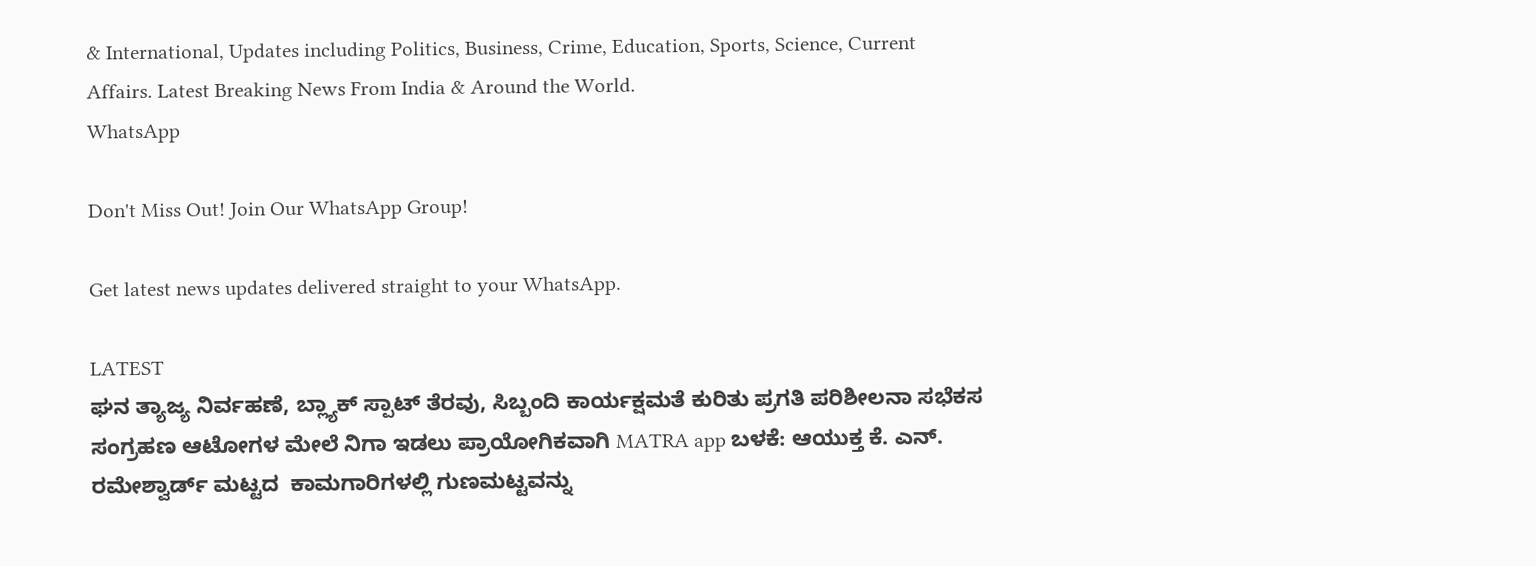& International, Updates including Politics, Business, Crime, Education, Sports, Science, Current Affairs. Latest Breaking News From India & Around the World.
WhatsApp

Don't Miss Out! Join Our WhatsApp Group!

Get latest news updates delivered straight to your WhatsApp.

LATEST
ಘನ ತ್ಯಾಜ್ಯ ನಿರ್ವಹಣೆ, ಬ್ಲ್ಯಾಕ್ ಸ್ಪಾಟ್ ತೆರವು, ಸಿಬ್ಬಂದಿ ಕಾರ್ಯಕ್ಷಮತೆ ಕುರಿತು ಪ್ರಗತಿ ಪರಿಶೀಲನಾ ಸಭೆಕಸ ಸಂಗ್ರಹಣ ಆಟೋಗಳ ಮೇಲೆ ನಿಗಾ ಇಡಲು ಪ್ರಾಯೋಗಿಕವಾಗಿ MATRA app ಬಳಕೆ: ಆಯುಕ್ತ ಕೆ. ಎನ್. ರಮೇಶ್ವಾರ್ಡ್ ಮಟ್ಟದ  ಕಾಮಗಾರಿಗಳಲ್ಲಿ ಗುಣಮಟ್ಟವನ್ನು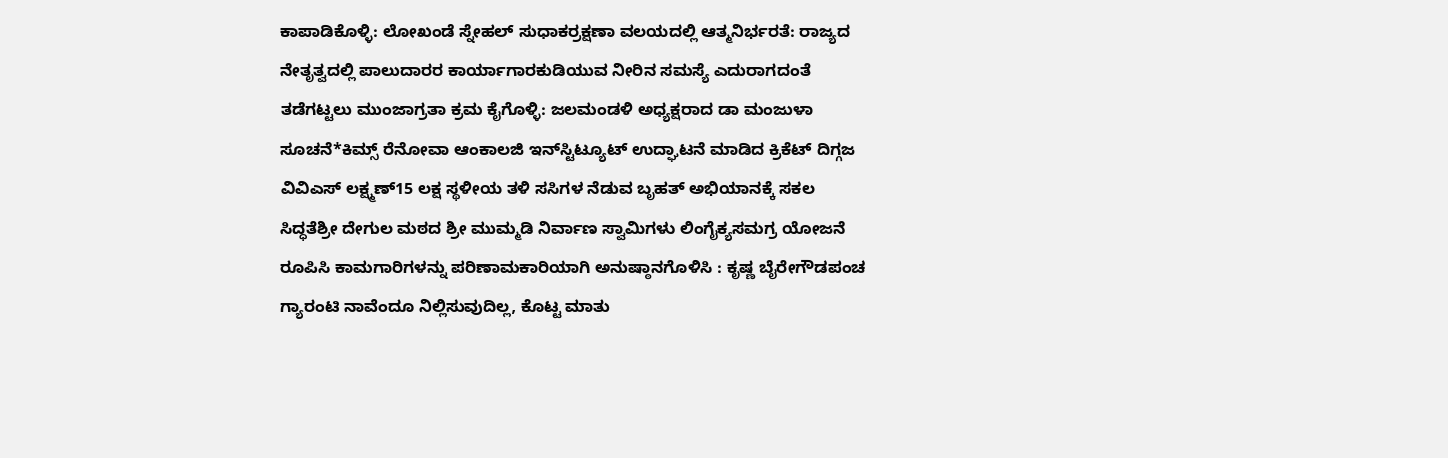ಕಾಪಾಡಿಕೊಳ್ಳಿ: ಲೋಖಂಡೆ ಸ್ನೇಹಲ್ ಸುಧಾಕರ್ರಕ್ಷಣಾ ವಲಯದಲ್ಲಿ ಆತ್ಮನಿರ್ಭರತೆ: ರಾಜ್ಯದ ನೇತೃತ್ವದಲ್ಲಿ ಪಾಲುದಾರರ ಕಾರ್ಯಾಗಾರಕುಡಿಯುವ ನೀರಿನ ಸಮಸ್ಯೆ ಎದುರಾಗದಂತೆ ತಡೆಗಟ್ಟಲು ಮುಂಜಾಗ್ರತಾ ಕ್ರಮ ಕೈಗೊಳ್ಳಿ: ಜಲಮಂಡಳಿ ಅಧ್ಯಕ್ಷರಾದ ಡಾ ಮಂಜುಳಾ ಸೂಚನೆ*ಕಿಮ್ಸ್ ರೆನೋವಾ ಆಂಕಾಲಜಿ ಇನ್‌ಸ್ಟಿಟ್ಯೂಟ್ ಉದ್ಘಾಟನೆ ಮಾಡಿದ ಕ್ರಿಕೆಟ್ ದಿಗ್ಗಜ ವಿವಿಎಸ್ ಲಕ್ಷ್ಮಣ್15 ಲಕ್ಷ ಸ್ಥಳೀಯ ತಳಿ ಸಸಿಗಳ ನೆಡುವ ಬೃಹತ್ ಅಭಿಯಾನಕ್ಕೆ ಸಕಲ ಸಿದ್ಧತೆಶ್ರೀ ದೇಗುಲ ಮಠದ ಶ್ರೀ ಮುಮ್ಮಡಿ ನಿರ್ವಾಣ ಸ್ವಾಮಿಗಳು ಲಿಂಗೈಕ್ಯಸಮಗ್ರ ಯೋಜನೆ ರೂಪಿಸಿ ಕಾಮಗಾರಿಗಳನ್ನು ಪರಿಣಾಮಕಾರಿಯಾಗಿ ಅನುಷ್ಠಾನಗೊಳಿಸಿ : ಕೃಷ್ಣ ಬೈರೇಗೌಡಪಂಚ ಗ್ಯಾರಂಟಿ ನಾವೆಂದೂ ನಿಲ್ಲಿಸುವುದಿಲ್ಲ, ಕೊಟ್ಟ ಮಾತು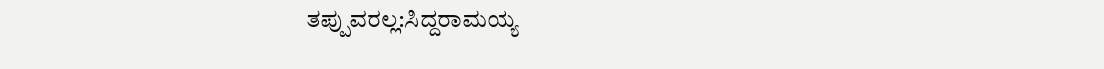ತಪ್ಪುವರಲ್ಲ:ಸಿದ್ದರಾಮಯ್ಯ